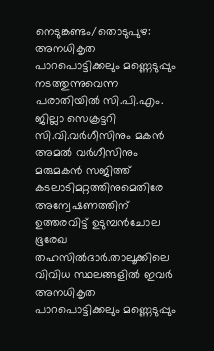നെടുങ്കണ്ടം/തൊടുപുഴ: അനധികൃത പാറപൊട്ടിക്കലും മണ്ണെടുപ്പും നടത്തുന്നുവെന്ന പരാതിയിൽ സി.പി.എം. ജില്ലാ സെക്രട്ടറി സി.വി.വർഗീസിനും മകൻ അമൽ വർഗീസിനും മരുമകൻ സജിത്ത് കടലാടിമറ്റത്തിനുമെതിരേ അന്വേഷണത്തിന് ഉത്തരവിട്ട് ഉടുമ്പൻചോല ഭൂരേഖ തഹസിൽദാർ.താലൂക്കിലെ വിവിധ സ്ഥലങ്ങളിൽ ഇവർ അനധികൃത പാറപൊട്ടിക്കലും മണ്ണെടുപ്പും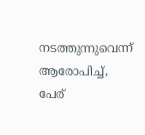നടത്തുന്നുവെന്ന് ആരോപിച്ച്, പേര്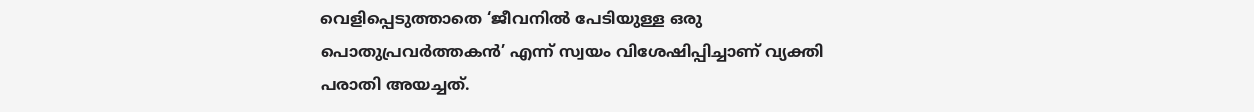വെളിപ്പെടുത്താതെ ‘ജീവനിൽ പേടിയുള്ള ഒരു പൊതുപ്രവർത്തകൻ’ എന്ന് സ്വയം വിശേഷിപ്പിച്ചാണ് വ്യക്തി പരാതി അയച്ചത്.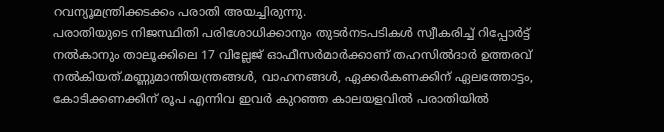റവന്യൂമന്ത്രിക്കടക്കം പരാതി അയച്ചിരുന്നു.
പരാതിയുടെ നിജസ്ഥിതി പരിശോധിക്കാനും തുടർനടപടികൾ സ്വീകരിച്ച് റിപ്പോർട്ട് നൽകാനും താലൂക്കിലെ 17 വില്ലേജ് ഓഫീസർമാർക്കാണ് തഹസിൽദാർ ഉത്തരവ് നൽകിയത്.മണ്ണുമാന്തിയന്ത്രങ്ങൾ, വാഹനങ്ങൾ, ഏക്കർകണക്കിന് ഏലത്തോട്ടം, കോടിക്കണക്കിന് രൂപ എന്നിവ ഇവർ കുറഞ്ഞ കാലയളവിൽ പരാതിയിൽ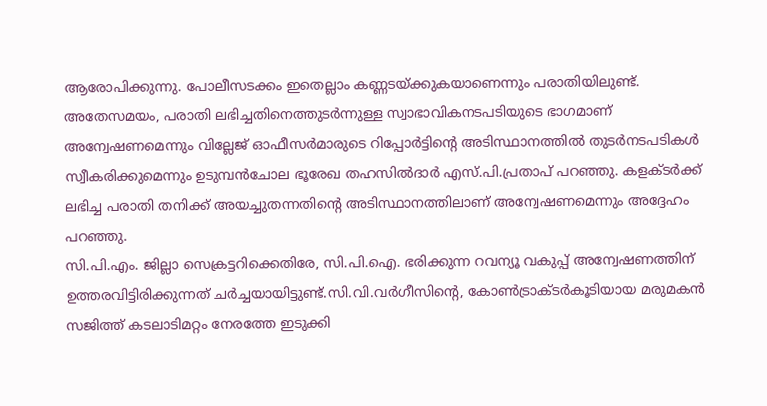ആരോപിക്കുന്നു. പോലീസടക്കം ഇതെല്ലാം കണ്ണടയ്ക്കുകയാണെന്നും പരാതിയിലുണ്ട്.
അതേസമയം, പരാതി ലഭിച്ചതിനെത്തുടർന്നുള്ള സ്വാഭാവികനടപടിയുടെ ഭാഗമാണ് അന്വേഷണമെന്നും വില്ലേജ് ഓഫീസർമാരുടെ റിപ്പോർട്ടിന്റെ അടിസ്ഥാനത്തിൽ തുടർനടപടികൾ സ്വീകരിക്കുമെന്നും ഉടുമ്പൻചോല ഭൂരേഖ തഹസിൽദാർ എസ്.പി.പ്രതാപ് പറഞ്ഞു. കളക്ടർക്ക് ലഭിച്ച പരാതി തനിക്ക് അയച്ചുതന്നതിന്റെ അടിസ്ഥാനത്തിലാണ് അന്വേഷണമെന്നും അദ്ദേഹം പറഞ്ഞു.
സി.പി.എം. ജില്ലാ സെക്രട്ടറിക്കെതിരേ, സി.പി.ഐ. ഭരിക്കുന്ന റവന്യൂ വകുപ്പ് അന്വേഷണത്തിന് ഉത്തരവിട്ടിരിക്കുന്നത് ചർച്ചയായിട്ടുണ്ട്.സി.വി.വർഗീസിന്റെ, കോൺട്രാക്ടർകൂടിയായ മരുമകൻ സജിത്ത് കടലാടിമറ്റം നേരത്തേ ഇടുക്കി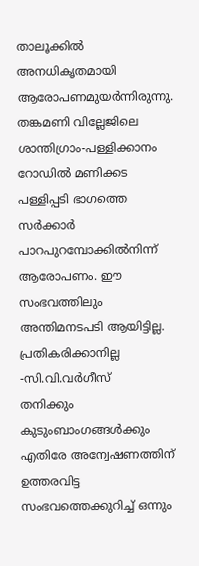താലൂക്കിൽ അനധികൃതമായി ആരോപണമുയർന്നിരുന്നു. തങ്കമണി വില്ലേജിലെ ശാന്തിഗ്രാം-പള്ളിക്കാനം റോഡിൽ മണിക്കട പള്ളിപ്പടി ഭാഗത്തെ സർക്കാർ പാറപുറമ്പോക്കിൽനിന്ന് ആരോപണം. ഈ സംഭവത്തിലും അന്തിമനടപടി ആയിട്ടില്ല.
പ്രതികരിക്കാനില്ല -സി.വി.വർഗീസ്
തനിക്കും കുടുംബാംഗങ്ങൾക്കും എതിരേ അന്വേഷണത്തിന് ഉത്തരവിട്ട സംഭവത്തെക്കുറിച്ച് ഒന്നും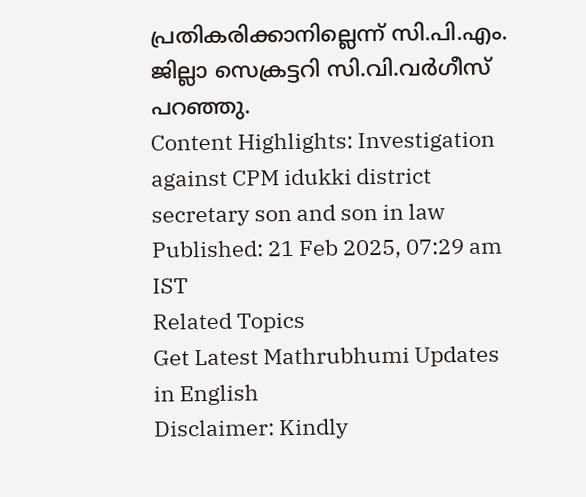പ്രതികരിക്കാനില്ലെന്ന് സി.പി.എം. ജില്ലാ സെക്രട്ടറി സി.വി.വർഗീസ് പറഞ്ഞു.
Content Highlights: Investigation against CPM idukki district secretary son and son in law
Published: 21 Feb 2025, 07:29 am IST
Related Topics
Get Latest Mathrubhumi Updates in English
Disclaimer: Kindly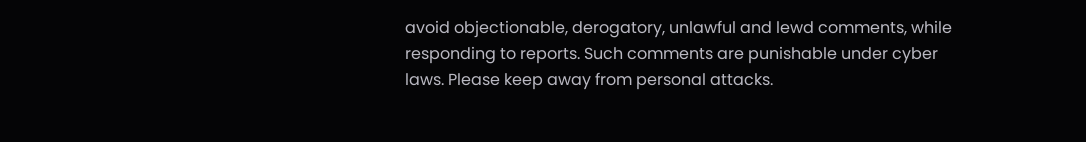avoid objectionable, derogatory, unlawful and lewd comments, while responding to reports. Such comments are punishable under cyber laws. Please keep away from personal attacks.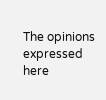The opinions expressed here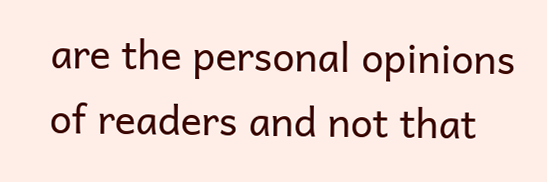are the personal opinions of readers and not that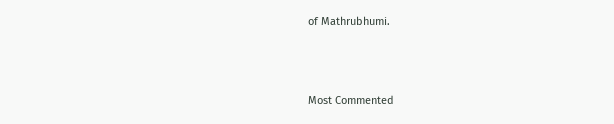of Mathrubhumi.



Most Commented